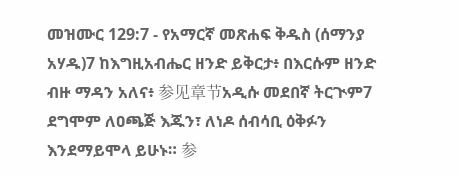መዝሙር 129:7 - የአማርኛ መጽሐፍ ቅዱስ (ሰማንያ አሃዱ)7 ከእግዚአብሔር ዘንድ ይቅርታ፥ በእርሱም ዘንድ ብዙ ማዳን አለና፥ 参见章节አዲሱ መደበኛ ትርጒም7 ደግሞም ለዐጫጅ እጁን፣ ለነዶ ሰብሳቢ ዕቅፉን እንደማይሞላ ይሁኑ። 参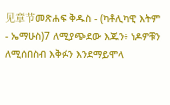见章节መጽሐፍ ቅዱስ - (ካቶሊካዊ እትም - ኤማሁስ)7 ለሚያጭደው እጁን፥ ነዶዎቹን ለሚሰበስብ እቅፉን እንደማይሞላ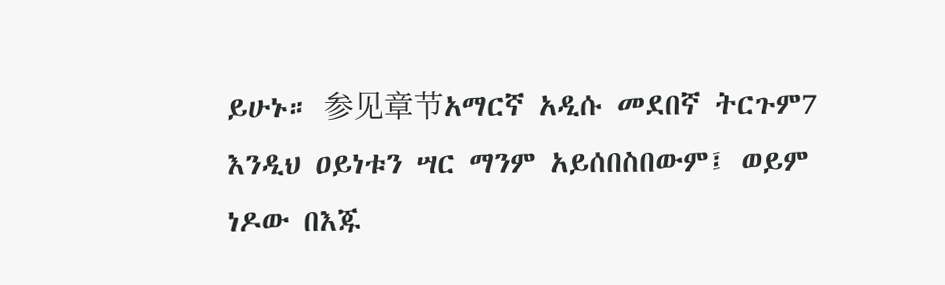ይሁኑ። 参见章节አማርኛ አዲሱ መደበኛ ትርጉም7 እንዲህ ዐይነቱን ሣር ማንም አይሰበስበውም፤ ወይም ነዶው በእጁ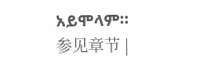አይሞላም። 参见章节 |